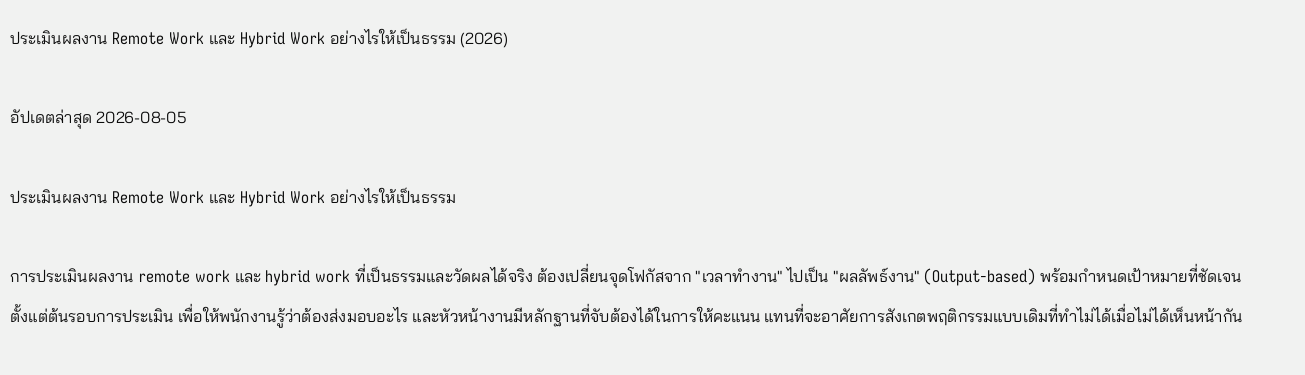ประเมินผลงาน Remote Work และ Hybrid Work อย่างไรให้เป็นธรรม (2026)

อัปเดตล่าสุด 2026-08-05

ประเมินผลงาน Remote Work และ Hybrid Work อย่างไรให้เป็นธรรม

การประเมินผลงาน remote work และ hybrid work ที่เป็นธรรมและวัดผลได้จริง ต้องเปลี่ยนจุดโฟกัสจาก "เวลาทำงาน" ไปเป็น "ผลลัพธ์งาน" (Output-based) พร้อมกำหนดเป้าหมายที่ชัดเจนตั้งแต่ต้นรอบการประเมิน เพื่อให้พนักงานรู้ว่าต้องส่งมอบอะไร และหัวหน้างานมีหลักฐานที่จับต้องได้ในการให้คะแนน แทนที่จะอาศัยการสังเกตพฤติกรรมแบบเดิมที่ทำไม่ได้เมื่อไม่ได้เห็นหน้ากัน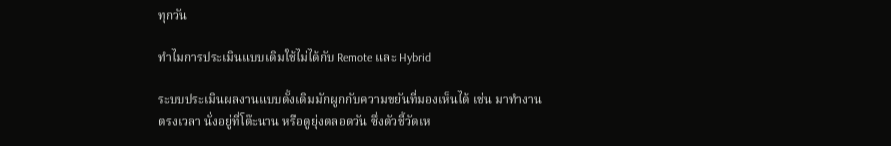ทุกวัน

ทำไมการประเมินแบบเดิมใช้ไม่ได้กับ Remote และ Hybrid

ระบบประเมินผลงานแบบดั้งเดิมมักผูกกับความขยันที่มองเห็นได้ เช่น มาทำงานตรงเวลา นั่งอยู่ที่โต๊ะนาน หรือดูยุ่งตลอดวัน ซึ่งตัวชี้วัดเห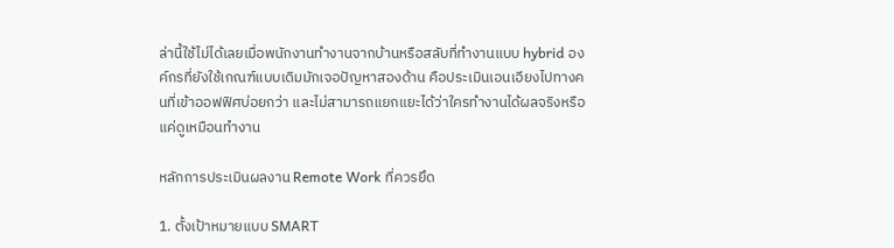ล่านี้ใช้ไม่ได้เลยเมื่อพนักงานทำงานจากบ้านหรือสลับที่ทำงานแบบ hybrid องค์กรที่ยังใช้เกณฑ์แบบเดิมมักเจอปัญหาสองด้าน คือประเมินเอนเอียงไปทางคนที่เข้าออฟฟิศบ่อยกว่า และไม่สามารถแยกแยะได้ว่าใครทำงานได้ผลจริงหรือแค่ดูเหมือนทำงาน

หลักการประเมินผลงาน Remote Work ที่ควรยึด

1. ตั้งเป้าหมายแบบ SMART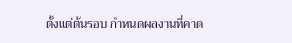ตั้งแต่ต้นรอบ กำหนดผลงานที่คาด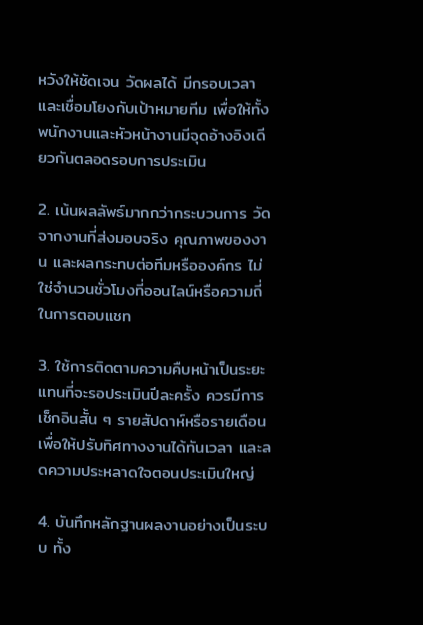หวังให้ชัดเจน วัดผลได้ มีกรอบเวลา และเชื่อมโยงกับเป้าหมายทีม เพื่อให้ทั้งพนักงานและหัวหน้างานมีจุดอ้างอิงเดียวกันตลอดรอบการประเมิน

2. เน้นผลลัพธ์มากกว่ากระบวนการ วัดจากงานที่ส่งมอบจริง คุณภาพของงาน และผลกระทบต่อทีมหรือองค์กร ไม่ใช่จำนวนชั่วโมงที่ออนไลน์หรือความถี่ในการตอบแชท

3. ใช้การติดตามความคืบหน้าเป็นระยะ แทนที่จะรอประเมินปีละครั้ง ควรมีการเช็กอินสั้น ๆ รายสัปดาห์หรือรายเดือน เพื่อให้ปรับทิศทางงานได้ทันเวลา และลดความประหลาดใจตอนประเมินใหญ่

4. บันทึกหลักฐานผลงานอย่างเป็นระบบ ทั้ง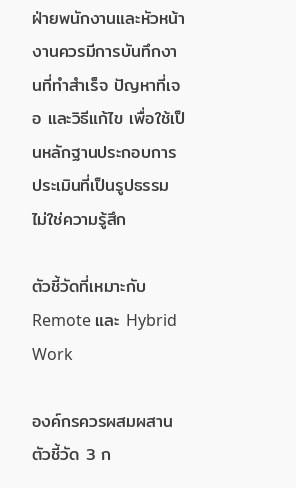ฝ่ายพนักงานและหัวหน้างานควรมีการบันทึกงานที่ทำสำเร็จ ปัญหาที่เจอ และวิธีแก้ไข เพื่อใช้เป็นหลักฐานประกอบการประเมินที่เป็นรูปธรรม ไม่ใช่ความรู้สึก

ตัวชี้วัดที่เหมาะกับ Remote และ Hybrid Work

องค์กรควรผสมผสานตัวชี้วัด 3 ก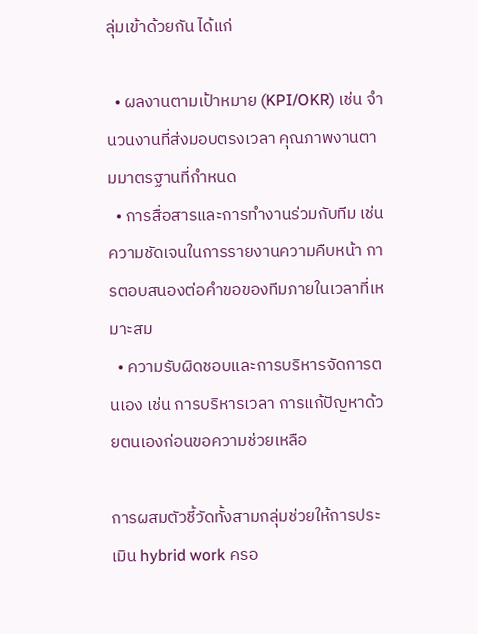ลุ่มเข้าด้วยกัน ได้แก่

  • ผลงานตามเป้าหมาย (KPI/OKR) เช่น จำนวนงานที่ส่งมอบตรงเวลา คุณภาพงานตามมาตรฐานที่กำหนด
  • การสื่อสารและการทำงานร่วมกับทีม เช่น ความชัดเจนในการรายงานความคืบหน้า การตอบสนองต่อคำขอของทีมภายในเวลาที่เหมาะสม
  • ความรับผิดชอบและการบริหารจัดการตนเอง เช่น การบริหารเวลา การแก้ปัญหาด้วยตนเองก่อนขอความช่วยเหลือ

การผสมตัวชี้วัดทั้งสามกลุ่มช่วยให้การประเมิน hybrid work ครอ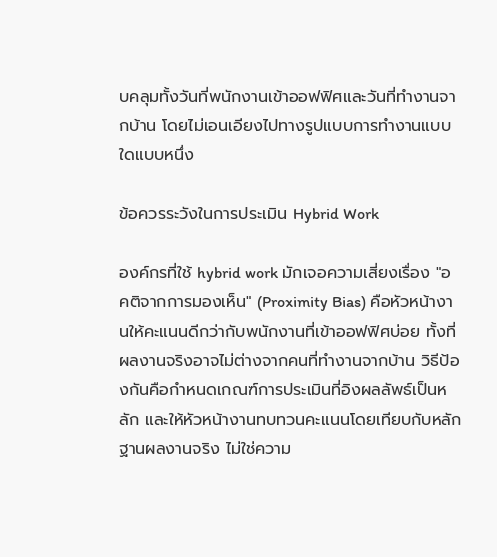บคลุมทั้งวันที่พนักงานเข้าออฟฟิศและวันที่ทำงานจากบ้าน โดยไม่เอนเอียงไปทางรูปแบบการทำงานแบบใดแบบหนึ่ง

ข้อควรระวังในการประเมิน Hybrid Work

องค์กรที่ใช้ hybrid work มักเจอความเสี่ยงเรื่อง "อคติจากการมองเห็น" (Proximity Bias) คือหัวหน้างานให้คะแนนดีกว่ากับพนักงานที่เข้าออฟฟิศบ่อย ทั้งที่ผลงานจริงอาจไม่ต่างจากคนที่ทำงานจากบ้าน วิธีป้องกันคือกำหนดเกณฑ์การประเมินที่อิงผลลัพธ์เป็นหลัก และให้หัวหน้างานทบทวนคะแนนโดยเทียบกับหลักฐานผลงานจริง ไม่ใช่ความ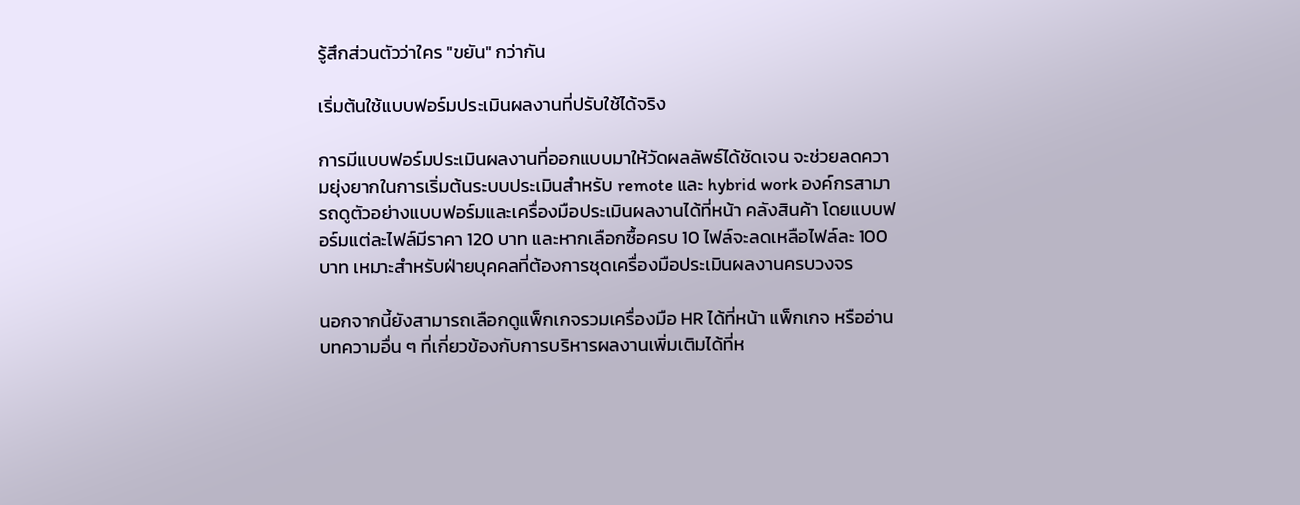รู้สึกส่วนตัวว่าใคร "ขยัน" กว่ากัน

เริ่มต้นใช้แบบฟอร์มประเมินผลงานที่ปรับใช้ได้จริง

การมีแบบฟอร์มประเมินผลงานที่ออกแบบมาให้วัดผลลัพธ์ได้ชัดเจน จะช่วยลดความยุ่งยากในการเริ่มต้นระบบประเมินสำหรับ remote และ hybrid work องค์กรสามารถดูตัวอย่างแบบฟอร์มและเครื่องมือประเมินผลงานได้ที่หน้า คลังสินค้า โดยแบบฟอร์มแต่ละไฟล์มีราคา 120 บาท และหากเลือกซื้อครบ 10 ไฟล์จะลดเหลือไฟล์ละ 100 บาท เหมาะสำหรับฝ่ายบุคคลที่ต้องการชุดเครื่องมือประเมินผลงานครบวงจร

นอกจากนี้ยังสามารถเลือกดูแพ็กเกจรวมเครื่องมือ HR ได้ที่หน้า แพ็กเกจ หรืออ่านบทความอื่น ๆ ที่เกี่ยวข้องกับการบริหารผลงานเพิ่มเติมได้ที่ห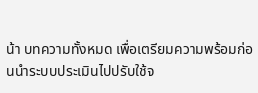น้า บทความทั้งหมด เพื่อเตรียมความพร้อมก่อนนำระบบประเมินไปปรับใช้จ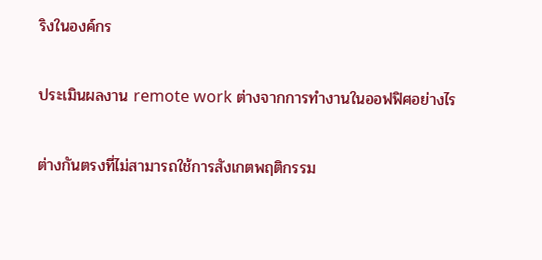ริงในองค์กร

ประเมินผลงาน remote work ต่างจากการทำงานในออฟฟิศอย่างไร

ต่างกันตรงที่ไม่สามารถใช้การสังเกตพฤติกรรม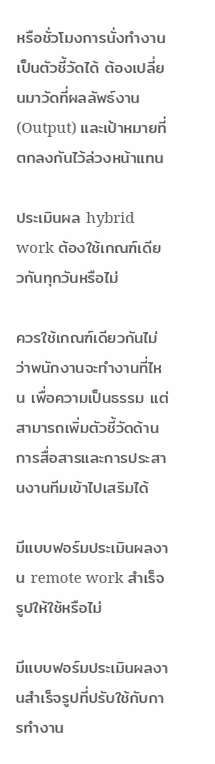หรือชั่วโมงการนั่งทำงานเป็นตัวชี้วัดได้ ต้องเปลี่ยนมาวัดที่ผลลัพธ์งาน (Output) และเป้าหมายที่ตกลงกันไว้ล่วงหน้าแทน

ประเมินผล hybrid work ต้องใช้เกณฑ์เดียวกันทุกวันหรือไม่

ควรใช้เกณฑ์เดียวกันไม่ว่าพนักงานจะทำงานที่ไหน เพื่อความเป็นธรรม แต่สามารถเพิ่มตัวชี้วัดด้านการสื่อสารและการประสานงานทีมเข้าไปเสริมได้

มีแบบฟอร์มประเมินผลงาน remote work สำเร็จรูปให้ใช้หรือไม่

มีแบบฟอร์มประเมินผลงานสำเร็จรูปที่ปรับใช้กับการทำงาน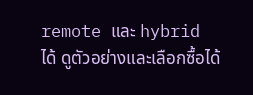remote และ hybrid ได้ ดูตัวอย่างและเลือกซื้อได้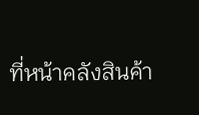ที่หน้าคลังสินค้า